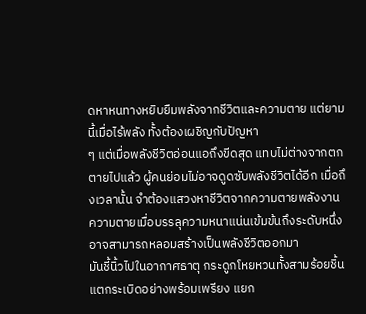ดหาหนทางหยิบยืมพลังจากชีวิตและความตาย แต่ยามนี้เมื่อไร้พลัง ทั้งต้องเผชิญกับปัญหา
ๆ แต่เมื่อพลังชีวิตอ่อนแอถึงขีดสุด แทบไม่ต่างจากตกตายไปแล้ว ผู้คนย่อมไม่อาจดูดซับพลังชีวิตได้อีก เมื่อถึงเวลานั้น จำต้องแสวงหาชีวิตจากความตายพลังงานความตายเมื่อบรรลุความหนาแน่นเข้มข้นถึงระดับหนึ่ง อาจสามารถหลอมสร้างเป็นพลังชีวิตออกมา
มันชี้นิ้วไปในอากาศธาตุ กระดูกโหยหวนทั้งสามร้อยชิ้นแตกระเบิดอย่างพร้อมเพรียง แยก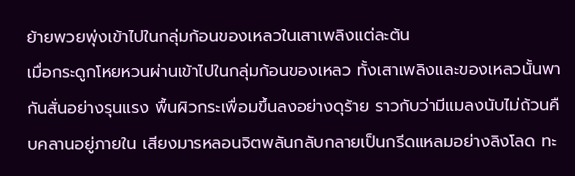ย้ายพวยพุ่งเข้าไปในกลุ่มก้อนของเหลวในเสาเพลิงแต่ละต้น
เมื่อกระดูกโหยหวนผ่านเข้าไปในกลุ่มก้อนของเหลว ทั้งเสาเพลิงและของเหลวนั้นพากันสั่นอย่างรุนแรง พื้นผิวกระเพื่อมขึ้นลงอย่างดุร้าย ราวกับว่ามีแมลงนับไม่ถ้วนคืบคลานอยู่ภายใน เสียงมารหลอนจิตพลันกลับกลายเป็นกรีดแหลมอย่างลิงโลด ทะ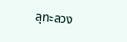ลุทะลวง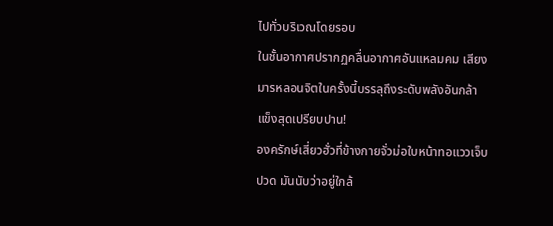ไปทั่วบริเวณโดยรอบ
ในชั้นอากาศปรากฏคลื่นอากาศอันแหลมคม เสียงมารหลอนจิตในครั้งนี้บรรลุถึงระดับพลังอันกล้าแข็งสุดเปรียบปาน!
องครักษ์เสี่ยวฮั่วที่ข้างกายจั่วม่อใบหน้าทอแววเจ็บปวด มันนับว่าอยู่ใกล้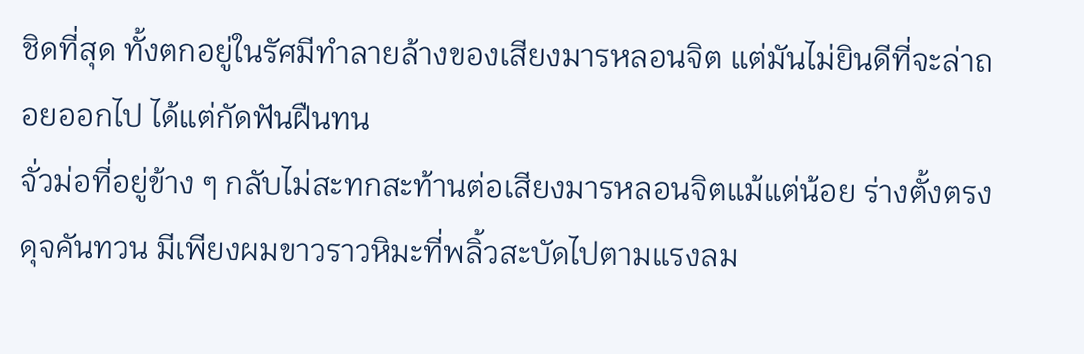ชิดที่สุด ทั้งตกอยู่ในรัศมีทำลายล้างของเสียงมารหลอนจิต แต่มันไม่ยินดีที่จะล่าถอยออกไป ได้แต่กัดฟันฝืนทน
จั่วม่อที่อยู่ข้าง ๆ กลับไม่สะทกสะท้านต่อเสียงมารหลอนจิตแม้แต่น้อย ร่างตั้งตรงดุจคันทวน มีเพียงผมขาวราวหิมะที่พลิ้วสะบัดไปตามแรงลม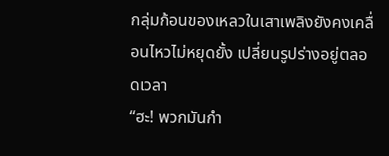กลุ่มก้อนของเหลวในเสาเพลิงยังคงเคลื่อนไหวไม่หยุดยั้ง เปลี่ยนรูปร่างอยู่ตลอดเวลา
“ฮะ! พวกมันกำ